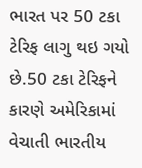ભારત પર 50 ટકા ટેરિફ લાગુ થઇ ગયો છે.50 ટકા ટેરિફને કારણે અમેરિકામાં વેચાતી ભારતીય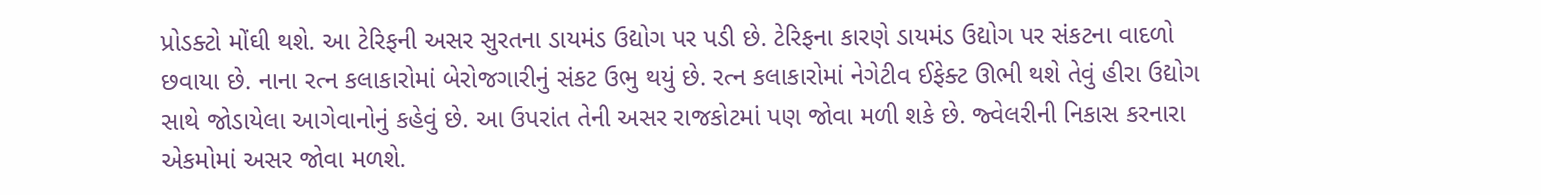પ્રોડક્ટો મોંઘી થશે. આ ટેરિફની અસર સુરતના ડાયમંડ ઉદ્યોગ પર પડી છે. ટેરિફના કારણે ડાયમંડ ઉદ્યોગ પર સંકટના વાદળો છવાયા છે. નાના રત્ન કલાકારોમાં બેરોજગારીનું સંકટ ઉભુ થયું છે. રત્ન કલાકારોમાં નેગેટીવ ઈફેક્ટ ઊભી થશે તેવું હીરા ઉદ્યોગ સાથે જોડાયેલા આગેવાનોનું કહેવું છે. આ ઉપરાંત તેની અસર રાજકોટમાં પણ જોવા મળી શકે છે. જ્વેલરીની નિકાસ કરનારા એકમોમાં અસર જોવા મળશે.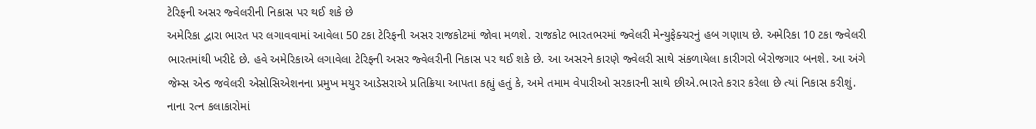ટેરિફની અસર જ્વેલરીની નિકાસ પર થઈ શકે છે
અમેરિકા દ્વારા ભારત પર લગાવવામાં આવેલા 50 ટકા ટેરિફની અસર રાજકોટમાં જોવા મળશે. રાજકોટ ભારતભરમાં જ્વેલરી મેન્યુફેક્ચરનું હબ ગણાય છે. અમેરિકા 10 ટકા જ્વેલરી ભારતમાંથી ખરીદે છે. હવે અમેરિકાએ લગાવેલા ટેરિફની અસર જ્વેલરીની નિકાસ પર થઈ શકે છે. આ અસરને કારણે જ્વેલરી સાથે સંકળાયેલા કારીગરો બેરોજગાર બનશે. આ અંગે જેમ્સ એન્ડ જવેલરી એસોસિએશનના પ્રમુખ મયુર આડેસરાએ પ્રતિક્રિયા આપતા કહ્યું હતું કે, અમે તમામ વેપારીઓ સરકારની સાથે છીએ.ભારતે કરાર કરેલા છે ત્યાં નિકાસ કરીશું.
નાના રત્ન કલાકારોમાં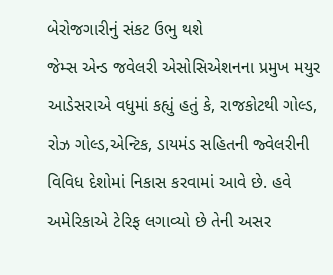બેરોજગારીનું સંકટ ઉભુ થશે
જેમ્સ એન્ડ જવેલરી એસોસિએશનના પ્રમુખ મયુર આડેસરાએ વધુમાં કહ્યું હતું કે, રાજકોટથી ગોલ્ડ, રોઝ ગોલ્ડ,એન્ટિક, ડાયમંડ સહિતની જ્વેલરીની વિવિધ દેશોમાં નિકાસ કરવામાં આવે છે. હવે અમેરિકાએ ટેરિફ લગાવ્યો છે તેની અસર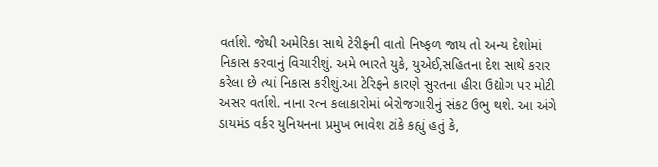વર્તાશે. જેથી અમેરિકા સાથે ટેરીફની વાતો નિષ્ફળ જાય તો અન્ય દેશોમાં નિકાસ કરવાનું વિચારીશું. અમે ભારતે યુકે, યુએઈ,સહિતના દેશ સાથે કરાર કરેલા છે ત્યાં નિકાસ કરીશું.આ ટેરિફને કારણે સુરતના હીરા ઉદ્યોગ પર મોટી અસર વર્તાશે. નાના રત્ન કલાકારોમાં બેરોજગારીનું સંકટ ઉભુ થશે. આ અંગે ડાયમંડ વર્કર યુનિયનના પ્રમુખ ભાવેશ ટાંકે કહ્યું હતું કે,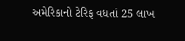અમેરિકાનો ટેરિફ વધતાં 25 લાખ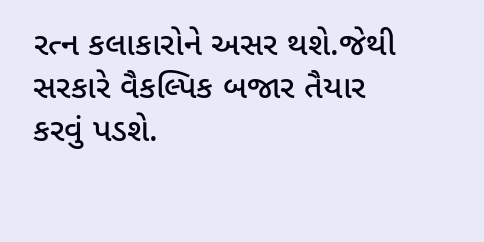રત્ન કલાકારોને અસર થશે.જેથી સરકારે વૈકલ્પિક બજાર તૈયાર કરવું પડશે.